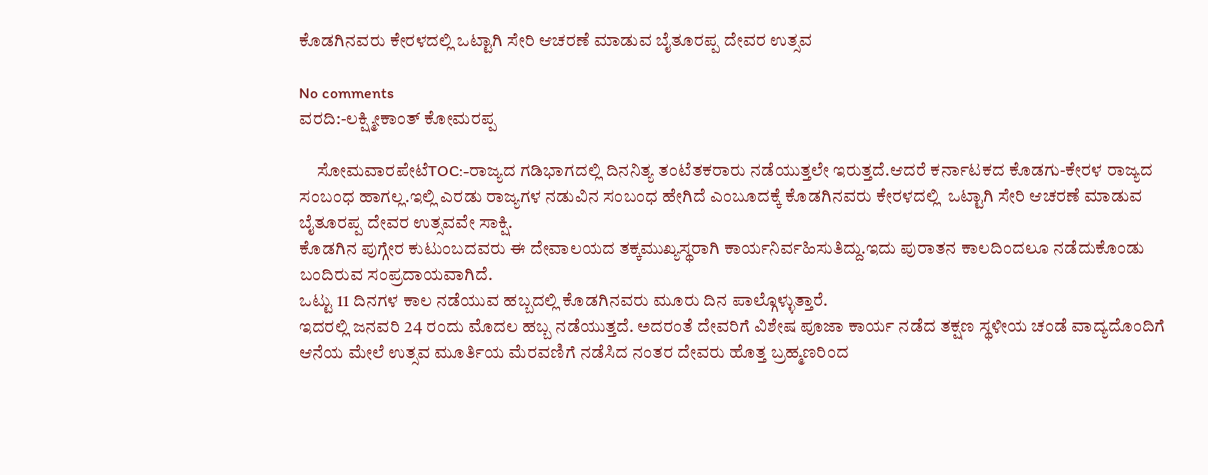ಕೊಡಗಿನವರು ಕೇರಳದಲ್ಲಿ ಒಟ್ಟಾಗಿ ಸೇರಿ ಆಚರಣೆ ಮಾಡುವ ಬೈತೂರಪ್ಪ ದೇವರ ಉತ್ಸವ

No comments
ವರದಿ:-ಲಕ್ಷ್ಮೀಕಾಂತ್ ಕೋಮರಪ್ಪ

     ಸೋಮವಾರಪೇಟೆTOC:-ರಾಜ್ಯದ ಗಡಿಭಾಗದಲ್ಲಿ ದಿನನಿತ್ಯ ತಂಟೆತಕರಾರು ನಡೆಯುತ್ತಲೇ ಇರುತ್ತದೆ.ಆದರೆ ಕರ್ನಾಟಕದ ಕೊಡಗು-ಕೇರಳ ರಾಜ್ಯದ ಸಂಬಂಧ ಹಾಗಲ್ಲ.ಇಲ್ಲಿ ಎರಡು ರಾಜ್ಯಗಳ ನಡುವಿನ ಸಂಬಂಧ ಹೇಗಿದೆ ಎಂಬೂದಕ್ಕೆ ಕೊಡಗಿನವರು ಕೇರಳದಲ್ಲಿ  ಒಟ್ಟಾಗಿ ಸೇರಿ ಆಚರಣೆ ಮಾಡುವ ಬೈತೂರಪ್ಪ ದೇವರ ಉತ್ಸವವೇ ಸಾಕ್ಷಿ.
ಕೊಡಗಿನ ಪುಗ್ಗೇರ ಕುಟುಂಬದವರು ಈ ದೇವಾಲಯದ ತಕ್ಕಮುಖ್ಯಸ್ಥರಾಗಿ ಕಾರ್ಯನಿರ್ವಹಿಸುತಿದ್ದು.ಇದು ಪುರಾತನ ಕಾಲದಿಂದಲೂ ನಡೆದುಕೊಂಡು ಬಂದಿರುವ ಸಂಪ್ರದಾಯವಾಗಿದೆ.
ಒಟ್ಟು 11 ದಿನಗಳ ಕಾಲ ನಡೆಯುವ ಹಬ್ಬದಲ್ಲಿ ಕೊಡಗಿನವರು ಮೂರು ದಿನ ಪಾಲ್ಗೊಳ್ಳುತ್ತಾರೆ.
ಇದರಲ್ಲಿ ಜನವರಿ 24 ರಂದು ಮೊದಲ ಹಬ್ಬ ನಡೆಯುತ್ತದೆ. ಅದರಂತೆ ದೇವರಿಗೆ ವಿಶೇಷ ಪೂಜಾ ಕಾರ್ಯ ನಡೆದ ತಕ್ಷಣ ಸ್ಥಳೀಯ ಚಂಡೆ ವಾದ್ಯದೊಂದಿಗೆ ಆನೆಯ ಮೇಲೆ ಉತ್ಸವ ಮೂರ್ತಿಯ ಮೆರವಣಿಗೆ ನಡೆಸಿದ ನಂತರ ದೇವರು ಹೊತ್ತ ಬ್ರಹ್ಮಣರಿಂದ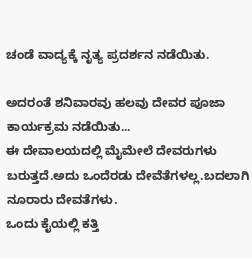ಚಂಡೆ ವಾದ್ಯಕ್ಕೆ ನೃತ್ಯ ಪ್ರದರ್ಶನ ನಡೆಯಿತು.

ಅದರಂತೆ ಶನಿವಾರವು ಹಲವು ದೇವರ ಪೂಜಾ ಕಾರ್ಯಕ್ರಮ ನಡೆಯಿತು...
ಈ ದೇವಾಲಯದಲ್ಲಿ ಮೈಮೇಲೆ ದೇವರುಗಳು ಬರುತ್ತದೆ.ಅದು ಒಂದೆರಡು ದೇವೆತೆಗಳಲ್ಲ.ಬದಲಾಗಿ ನೂರಾರು ದೇವತೆಗಳು.
ಒಂದು ಕೈಯಲ್ಲಿ ಕತ್ತಿ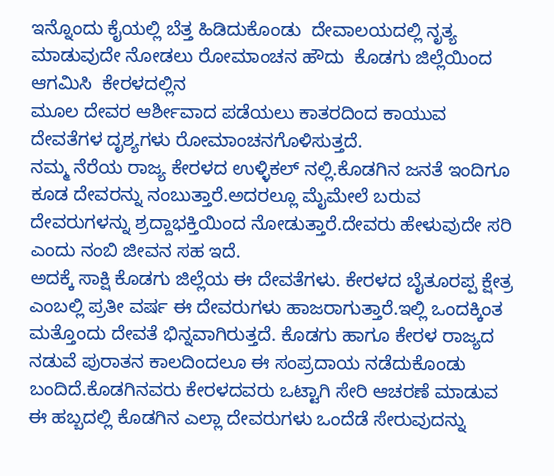ಇನ್ನೊಂದು ಕೈಯಲ್ಲಿ ಬೆತ್ತ ಹಿಡಿದುಕೊಂಡು  ದೇವಾಲಯದಲ್ಲಿ ನೃತ್ಯ ಮಾಡುವುದೇ ನೋಡಲು ರೋಮಾಂಚನ ಹೌದು  ಕೊಡಗು ಜಿಲ್ಲೆಯಿಂದ ಆಗಮಿಸಿ  ಕೇರಳದಲ್ಲಿನ
ಮೂಲ ದೇವರ ಆರ್ಶೀವಾದ ಪಡೆಯಲು ಕಾತರದಿಂದ ಕಾಯುವ ದೇವತೆಗಳ ದೃಶ್ಯಗಳು ರೋಮಾಂಚನಗೊಳಿಸುತ್ತದೆ.
ನಮ್ಮ ನೆರೆಯ ರಾಜ್ಯ ಕೇರಳದ ಉಳ್ಳಿಕಲ್ ನಲ್ಲಿ.ಕೊಡಗಿನ ಜನತೆ ಇಂದಿಗೂ ಕೂಡ ದೇವರನ್ನು ನಂಬುತ್ತಾರೆ.ಅದರಲ್ಲೂ ಮೈಮೇಲೆ ಬರುವ ದೇವರುಗಳನ್ನು ಶ್ರದ್ದಾಭಕ್ತಿಯಿಂದ ನೋಡುತ್ತಾರೆ.ದೇವರು ಹೇಳುವುದೇ ಸರಿ ಎಂದು ನಂಬಿ ಜೀವನ ಸಹ ಇದೆ.
ಅದಕ್ಕೆ ಸಾಕ್ಷಿ ಕೊಡಗು ಜಿಲ್ಲೆಯ ಈ ದೇವತೆಗಳು. ಕೇರಳದ ಬೈತೂರಪ್ಪ ಕ್ಷೇತ್ರ ಎಂಬಲ್ಲಿ ಪ್ರತೀ ವರ್ಷ ಈ ದೇವರುಗಳು ಹಾಜರಾಗುತ್ತಾರೆ.ಇಲ್ಲಿ ಒಂದಕ್ಕಿಂತ ಮತ್ತೊಂದು ದೇವತೆ ಭಿನ್ನವಾಗಿರುತ್ತದೆ. ಕೊಡಗು ಹಾಗೂ ಕೇರಳ ರಾಜ್ಯದ ನಡುವೆ ಪುರಾತನ ಕಾಲದಿಂದಲೂ ಈ ಸಂಪ್ರದಾಯ ನಡೆದುಕೊಂಡು ಬಂದಿದೆ.ಕೊಡಗಿನವರು ಕೇರಳದವರು ಒಟ್ಟಾಗಿ ಸೇರಿ ಆಚರಣೆ ಮಾಡುವ ಈ ಹಬ್ಬದಲ್ಲಿ ಕೊಡಗಿನ ಎಲ್ಲಾ ದೇವರುಗಳು ಒಂದೆಡೆ ಸೇರುವುದನ್ನು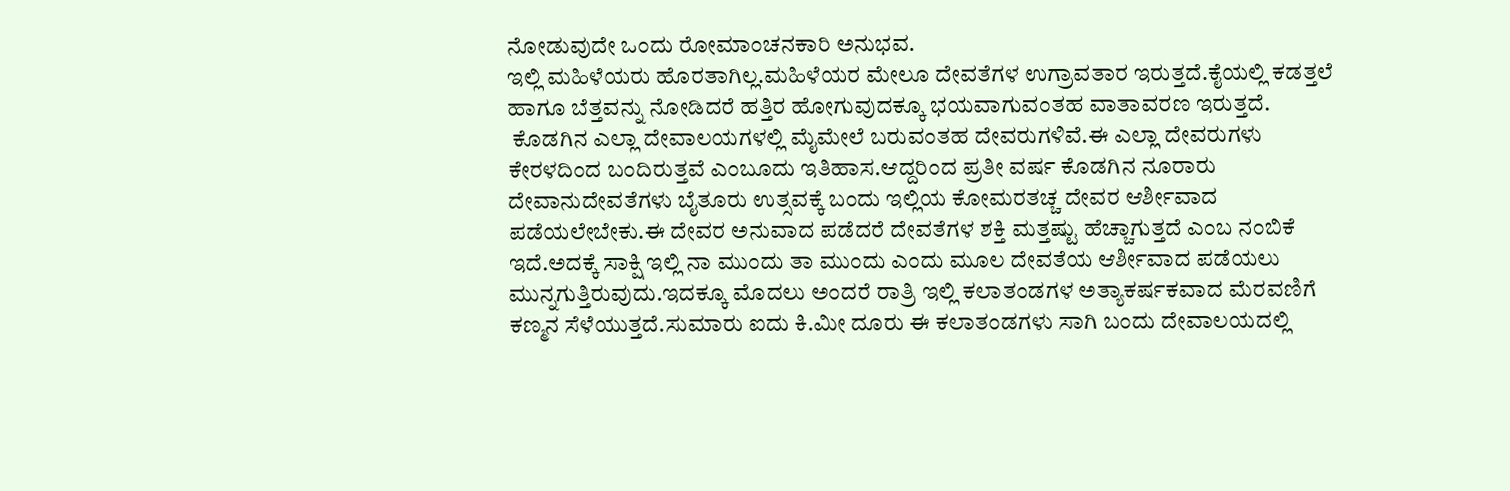ನೋಡುವುದೇ ಒಂದು ರೋಮಾಂಚನಕಾರಿ ಅನುಭವ.
ಇಲ್ಲಿ ಮಹಿಳೆಯರು ಹೊರತಾಗಿಲ್ಲ.ಮಹಿಳೆಯರ ಮೇಲೂ ದೇವತೆಗಳ ಉಗ್ರಾವತಾರ ಇರುತ್ತದೆ.ಕೈಯಲ್ಲಿ ಕಡತ್ತಲೆ ಹಾಗೂ ಬೆತ್ತವನ್ನು ನೋಡಿದರೆ ಹತ್ತಿರ ಹೋಗುವುದಕ್ಕೂ ಭಯವಾಗುವಂತಹ ವಾತಾವರಣ ಇರುತ್ತದೆ.
 ಕೊಡಗಿನ ಎಲ್ಲಾ ದೇವಾಲಯಗಳಲ್ಲಿ ಮೈಮೇಲೆ ಬರುವಂತಹ ದೇವರುಗಳಿವೆ.ಈ ಎಲ್ಲಾ ದೇವರುಗಳು ಕೇರಳದಿಂದ ಬಂದಿರುತ್ತವೆ ಎಂಬೂದು ಇತಿಹಾಸ.ಆದ್ದರಿಂದ ಪ್ರತೀ ವರ್ಷ ಕೊಡಗಿನ ನೂರಾರು ದೇವಾನುದೇವತೆಗಳು ಬೈತೂರು ಉತ್ಸವಕ್ಕೆ ಬಂದು ಇಲ್ಲಿಯ ಕೋಮರತಚ್ಚ ದೇವರ ಆರ್ಶೀವಾದ ಪಡೆಯಲೇಬೇಕು.ಈ ದೇವರ ಅನುವಾದ ಪಡೆದರೆ ದೇವತೆಗಳ ಶಕ್ತಿ ಮತ್ತಷ್ಟು ಹೆಚ್ಚಾಗುತ್ತದೆ ಎಂಬ ನಂಬಿಕೆ ಇದೆ.ಅದಕ್ಕೆ ಸಾಕ್ಷಿ ಇಲ್ಲಿ ನಾ ಮುಂದು ತಾ ಮುಂದು ಎಂದು ಮೂಲ ದೇವತೆಯ ಆರ್ಶೀವಾದ ಪಡೆಯಲು ಮುನ್ನಗುತ್ತಿರುವುದು.ಇದಕ್ಕೂ ಮೊದಲು ಅಂದರೆ ರಾತ್ರಿ ಇಲ್ಲಿ ಕಲಾತಂಡಗಳ ಅತ್ಯಾಕರ್ಷಕವಾದ ಮೆರವಣಿಗೆ ಕಣ್ಮನ ಸೆಳೆಯುತ್ತದೆ.ಸುಮಾರು ಐದು ಕಿ.ಮೀ ದೂರು ಈ ಕಲಾತಂಡಗಳು ಸಾಗಿ ಬಂದು ದೇವಾಲಯದಲ್ಲಿ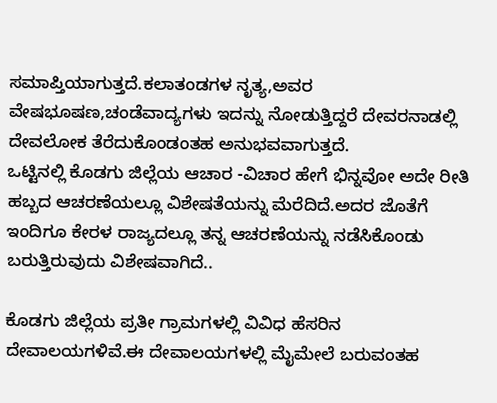ಸಮಾಪ್ತಿಯಾಗುತ್ತದೆ.ಕಲಾತಂಡಗಳ ನೃತ್ಯ,ಅವರ ವೇಷಭೂಷಣ,ಚಂಡೆವಾದ್ಯಗಳು ಇದನ್ನು ನೋಡುತ್ತಿದ್ದರೆ ದೇವರನಾಡಲ್ಲಿ ದೇವಲೋಕ ತೆರೆದುಕೊಂಡಂತಹ ಅನುಭವವಾಗುತ್ತದೆ.
ಒಟ್ಟಿನಲ್ಲಿ ಕೊಡಗು ಜಿಲ್ಲೆಯ ಆಚಾರ -ವಿಚಾರ ಹೇಗೆ ಭಿನ್ನವೋ ಅದೇ ರೀತಿ ಹಬ್ಬದ ಆಚರಣೆಯಲ್ಲೂ ವಿಶೇಷತೆಯನ್ನು ಮೆರೆದಿದೆ.ಅದರ ಜೊತೆಗೆ ಇಂದಿಗೂ ಕೇರಳ ರಾಜ್ಯದಲ್ಲೂ ತನ್ನ ಆಚರಣೆಯನ್ನು ನಡೆಸಿಕೊಂಡು ಬರುತ್ತಿರುವುದು ವಿಶೇಷವಾಗಿದೆ..

ಕೊಡಗು ಜಿಲ್ಲೆಯ ಪ್ರತೀ ಗ್ರಾಮಗಳಲ್ಲಿ ವಿವಿಧ ಹೆಸರಿನ ದೇವಾಲಯಗಳಿವೆ.ಈ ದೇವಾಲಯಗಳಲ್ಲಿ ಮೈಮೇಲೆ ಬರುವಂತಹ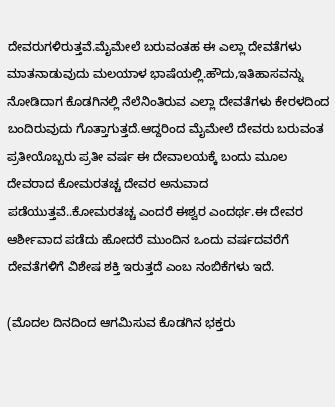ದೇವರುಗಳಿರುತ್ತವೆ.ಮೈಮೇಲೆ ಬರುವಂತಹ ಈ ಎಲ್ಲಾ ದೇವತೆಗಳು ಮಾತನಾಡುವುದು ಮಲಯಾಳ ಭಾಷೆಯಲ್ಲಿ.ಹೌದು,ಇತಿಹಾಸವನ್ನು ನೋಡಿದಾಗ ಕೊಡಗಿನಲ್ಲಿ ನೆಲೆನಿಂತಿರುವ ಎಲ್ಲಾ ದೇವತೆಗಳು ಕೇರಳದಿಂದ ಬಂದಿರುವುದು ಗೊತ್ತಾಗುತ್ತದೆ.ಆದ್ದರಿಂದ ಮೈಮೇಲೆ ದೇವರು ಬರುವಂತ ಪ್ರತೀಯೊಬ್ಬರು ಪ್ರತೀ ವರ್ಷ ಈ ದೇವಾಲಯಕ್ಕೆ ಬಂದು ಮೂಲ ದೇವರಾದ ಕೋಮರತಚ್ಚ ದೇವರ ಅನುವಾದ ಪಡೆಯುತ್ತವೆ..ಕೋಮರತಚ್ಚ ಎಂದರೆ ಈಶ್ವರ ಎಂದರ್ಥ.ಈ ದೇವರ ಆರ್ಶೀವಾದ ಪಡೆದು ಹೋದರೆ ಮುಂದಿನ ಒಂದು ವರ್ಷದವರೆಗೆ ದೇವತೆಗಳಿಗೆ ವಿಶೇಷ ಶಕ್ತಿ ಇರುತ್ತದೆ ಎಂಬ ನಂಬಿಕೆಗಳು ಇದೆ.

(ಮೊದಲ ದಿನದಿಂದ ಆಗಮಿಸುವ ಕೊಡಗಿನ ಭಕ್ತರು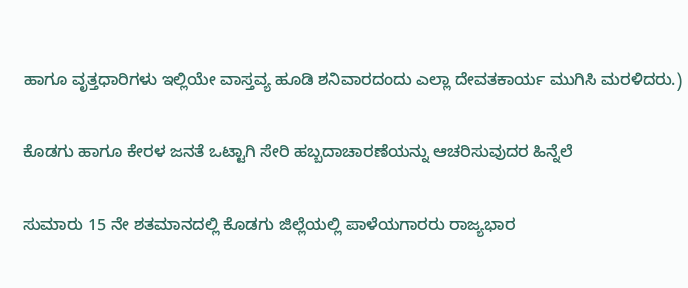ಹಾಗೂ ವೃತ್ತಧಾರಿಗಳು ಇಲ್ಲಿಯೇ ವಾಸ್ತವ್ಯ ಹೂಡಿ ಶನಿವಾರದಂದು ಎಲ್ಲಾ ದೇವತಕಾರ್ಯ ಮುಗಿಸಿ ಮರಳಿದರು.)

ಕೊಡಗು ಹಾಗೂ ಕೇರಳ ಜನತೆ ಒಟ್ಟಾಗಿ ಸೇರಿ ಹಬ್ಬದಾಚಾರಣೆಯನ್ನು ಆಚರಿಸುವುದರ ಹಿನ್ನೆಲೆ

ಸುಮಾರು 15 ನೇ ಶತಮಾನದಲ್ಲಿ ಕೊಡಗು ಜಿಲ್ಲೆಯಲ್ಲಿ ಪಾಳೆಯಗಾರರು ರಾಜ್ಯಭಾರ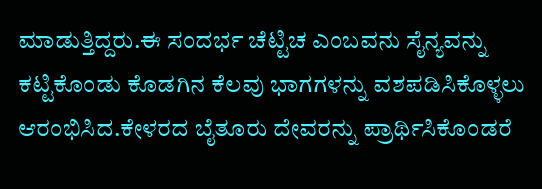ಮಾಡುತ್ತಿದ್ದರು.ಈ ಸಂದರ್ಭ ಚೆಟ್ಟಿಚ ಎಂಬವನು ಸೈನ್ಯವನ್ನು ಕಟ್ಟಿಕೊಂಡು ಕೊಡಗಿನ ಕೆಲವು ಭಾಗಗಳನ್ನು ವಶಪಡಿಸಿಕೊಳ್ಳಲು ಆರಂಭಿಸಿದ.ಕೇಳರದ ಬೈತೂರು ದೇವರನ್ನು ಪ್ರಾರ್ಥಿಸಿಕೊಂಡರೆ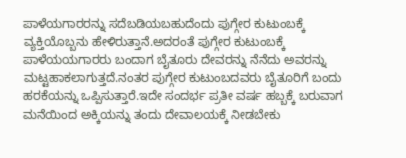ಪಾಳೆಯಗಾರರನ್ನು ಸದೆಬಡಿಯಬಹುದೆಂದು ಪುಗ್ಗೇರ ಕುಟುಂಬಕ್ಕೆ ವ್ಯಕ್ತಿಯೊಬ್ಬನು ಹೇಳಿರುತ್ತಾನೆ.ಅದರಂತೆ ಪುಗ್ಗೇರ ಕುಟುಂಬಕ್ಕೆ ಪಾಳೆಯಯಗಾರರು ಬಂದಾಗ ಬೈತೂರು ದೇವರನ್ನು ನೆನೆದು ಅವರನ್ನು ಮಟ್ಟಹಾಕಲಾಗುತ್ತದೆ.ನಂತರ ಪುಗ್ಗೇರ ಕುಟುಂಬದವರು ಬೈತೂರಿಗೆ ಬಂದು ಹರಕೆಯನ್ನು ಒಪ್ಪಿಸುತ್ತಾರೆ.ಇದೇ ಸಂದರ್ಭ ಪ್ರತೀ ವರ್ಷ ಹಬ್ಬಕ್ಕೆ ಬರುವಾಗ ಮನೆಯಿಂದ ಅಕ್ಕಿಯನ್ನು ತಂದು ದೇವಾಲಯಕ್ಕೆ ನೀಡಬೇಕು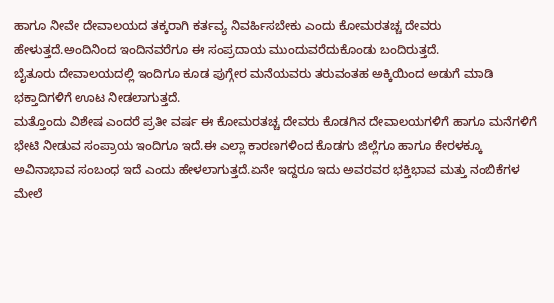ಹಾಗೂ ನೀವೇ ದೇವಾಲಯದ ತಕ್ಕರಾಗಿ ಕರ್ತವ್ಯ ನಿವರ್ಹಿಸಬೇಕು ಎಂದು ಕೋಮರತಚ್ಚ ದೇವರು ಹೇಳುತ್ತದೆ.ಅಂದಿನಿಂದ ಇಂದಿನವರೆಗೂ ಈ ಸಂಪ್ರದಾಯ ಮುಂದುವರೆದುಕೊಂಡು ಬಂದಿರುತ್ತದೆ.
ಬೈತೂರು ದೇವಾಲಯದಲ್ಲಿ ಇಂದಿಗೂ ಕೂಡ ಪುಗ್ಗೇರ ಮನೆಯವರು ತರುವಂತಹ ಅಕ್ಕಿಯಿಂದ ಅಡುಗೆ ಮಾಡಿ ಭಕ್ತಾದಿಗಳಿಗೆ ಊಟ ನೀಡಲಾಗುತ್ತದೆ.
ಮತ್ತೊಂದು ವಿಶೇಷ ಎಂದರೆ ಪ್ರತೀ ವರ್ಷ ಈ ಕೋಮರತಚ್ಚ ದೇವರು ಕೊಡಗಿನ ದೇವಾಲಯಗಳಿಗೆ ಹಾಗೂ ಮನೆಗಳಿಗೆ ಭೇಟಿ ನೀಡುವ ಸಂಪ್ರಾಯ ಇಂದಿಗೂ ಇದೆ.ಈ ಎಲ್ಲಾ ಕಾರಣಗಳಿಂದ ಕೊಡಗು ಜಿಲ್ಲೆಗೂ ಹಾಗೂ ಕೇರಳಕ್ಕೂ ಅವಿನಾಭಾವ ಸಂಬಂಧ ಇದೆ ಎಂದು ಹೇಳಲಾಗುತ್ತದೆ.ಏನೇ ಇದ್ದರೂ ಇದು ಅವರವರ ಭಕ್ತಿಭಾವ ಮತ್ತು ನಂಬಿಕೆಗಳ ಮೇಲೆ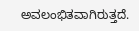ಅವಲಂಭಿತವಾಗಿರುತ್ತದೆ.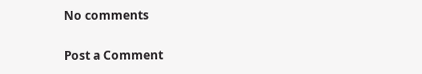No comments

Post a Comment